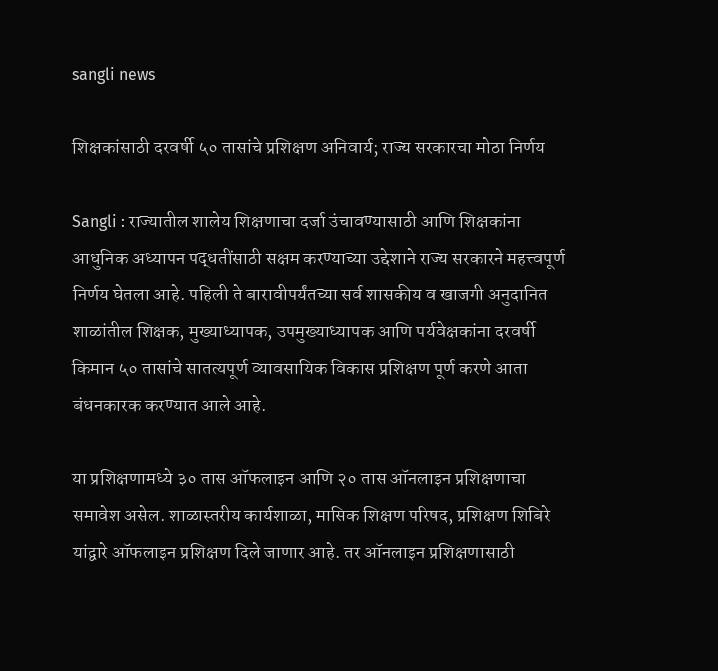sangli news

शिक्षकांसाठी दरवर्षी ५० तासांचे प्रशिक्षण अनिवार्य; राज्य सरकारचा मोठा निर्णय

Sangli : राज्यातील शालेय शिक्षणाचा दर्जा उंचावण्यासाठी आणि शिक्षकांना आधुनिक अध्यापन पद्धतींसाठी सक्षम करण्याच्या उद्देशाने राज्य सरकारने महत्त्वपूर्ण निर्णय घेतला आहे. पहिली ते बारावीपर्यंतच्या सर्व शासकीय व खाजगी अनुदानित शाळांतील शिक्षक, मुख्याध्यापक, उपमुख्याध्यापक आणि पर्यवेक्षकांना दरवर्षी किमान ५० तासांचे सातत्यपूर्ण व्यावसायिक विकास प्रशिक्षण पूर्ण करणे आता बंधनकारक करण्यात आले आहे.

या प्रशिक्षणामध्ये ३० तास ऑफलाइन आणि २० तास ऑनलाइन प्रशिक्षणाचा समावेश असेल. शाळास्तरीय कार्यशाळा, मासिक शिक्षण परिषद, प्रशिक्षण शिबिरे यांद्वारे ऑफलाइन प्रशिक्षण दिले जाणार आहे. तर ऑनलाइन प्रशिक्षणासाठी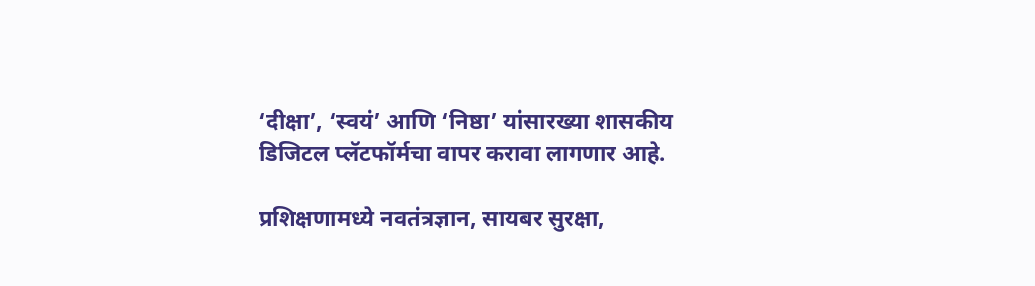‘दीक्षा’, ‘स्वयं’ आणि ‘निष्ठा’ यांसारख्या शासकीय डिजिटल प्लॅटफॉर्मचा वापर करावा लागणार आहे.

प्रशिक्षणामध्ये नवतंत्रज्ञान, सायबर सुरक्षा,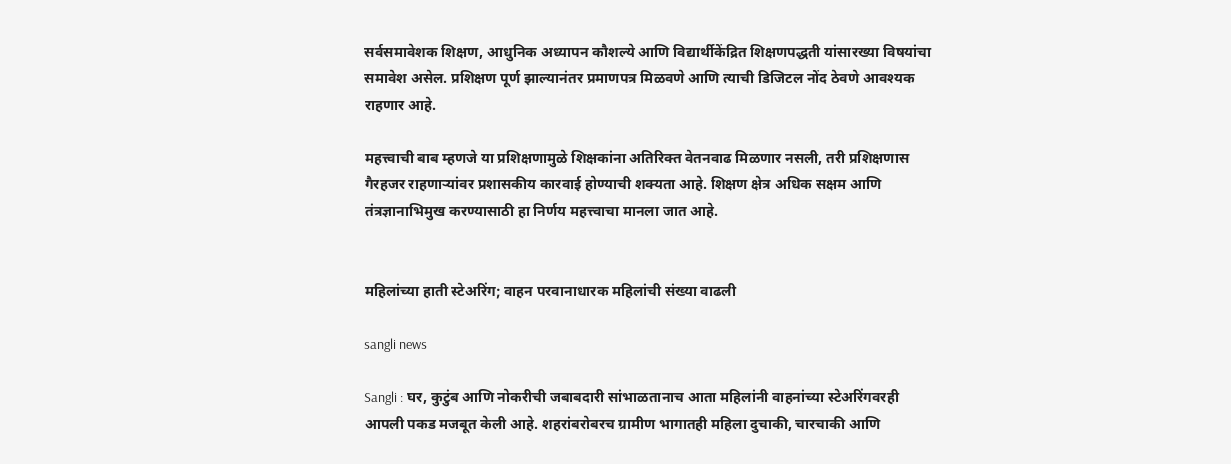सर्वसमावेशक शिक्षण, आधुनिक अध्यापन कौशल्ये आणि विद्यार्थीकेंद्रित शिक्षणपद्धती यांसारख्या विषयांचा समावेश असेल. प्रशिक्षण पूर्ण झाल्यानंतर प्रमाणपत्र मिळवणे आणि त्याची डिजिटल नोंद ठेवणे आवश्यक राहणार आहे.

महत्त्वाची बाब म्हणजे या प्रशिक्षणामुळे शिक्षकांना अतिरिक्त वेतनवाढ मिळणार नसली, तरी प्रशिक्षणास गैरहजर राहणाऱ्यांवर प्रशासकीय कारवाई होण्याची शक्यता आहे. शिक्षण क्षेत्र अधिक सक्षम आणि तंत्रज्ञानाभिमुख करण्यासाठी हा निर्णय महत्त्वाचा मानला जात आहे.


महिलांच्या हाती स्टेअरिंग; वाहन परवानाधारक महिलांची संख्या वाढली

sangli news

Sangli : घर, कुटुंब आणि नोकरीची जबाबदारी सांभाळतानाच आता महिलांनी वाहनांच्या स्टेअरिंगवरही आपली पकड मजबूत केली आहे. शहरांबरोबरच ग्रामीण भागातही महिला दुचाकी, चारचाकी आणि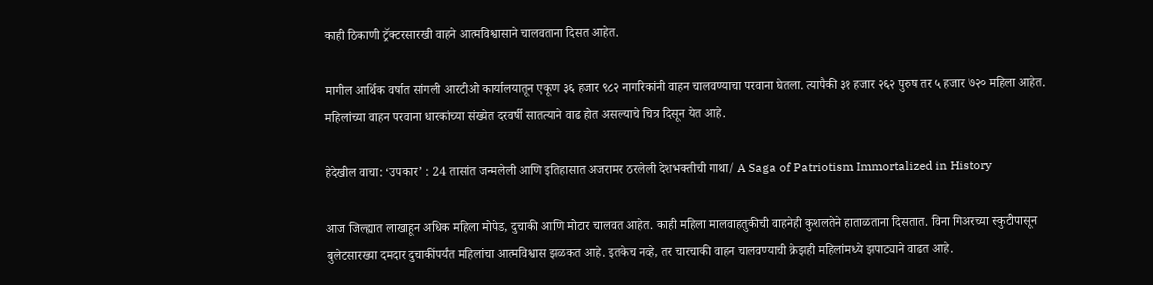काही ठिकाणी ट्रॅक्टरसारखी वाहने आत्मविश्वासाने चालवताना दिसत आहेत.

मागील आर्थिक वर्षात सांगली आरटीओ कार्यालयातून एकूण ३६ हजार ९८२ नागरिकांनी वाहन चालवण्याचा परवाना घेतला. त्यापैकी ३१ हजार २६२ पुरुष तर ५ हजार ७२० महिला आहेत. महिलांच्या वाहन परवाना धारकांच्या संख्येत दरवर्षी सातत्याने वाढ होत असल्याचे चित्र दिसून येत आहे.

हेदेखील वाचा: ‘उपकार’ : 24 तासांत जन्मलेली आणि इतिहासात अजरामर ठरलेली देशभक्तीची गाथा/ A Saga of Patriotism Immortalized in History

आज जिल्ह्यात लाखाहून अधिक महिला मोपेड, दुचाकी आणि मोटार चालवत आहेत. काही महिला मालवाहतुकीची वाहनेही कुशलतेने हाताळताना दिसतात. विना गिअरच्या स्कुटीपासून बुलेटसारख्या दमदार दुचाकींपर्यंत महिलांचा आत्मविश्वास झळकत आहे. इतकेच नव्हे, तर चारचाकी वाहन चालवण्याची क्रेझही महिलांमध्ये झपाट्याने वाढत आहे.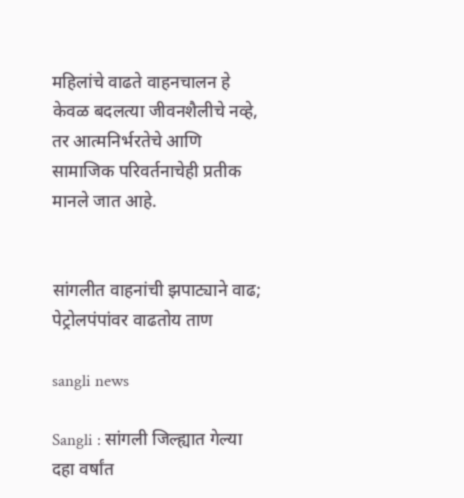महिलांचे वाढते वाहनचालन हे केवळ बदलत्या जीवनशैलीचे नव्हे, तर आत्मनिर्भरतेचे आणि सामाजिक परिवर्तनाचेही प्रतीक मानले जात आहे.


सांगलीत वाहनांची झपाट्याने वाढ; पेट्रोलपंपांवर वाढतोय ताण

sangli news

Sangli : सांगली जिल्ह्यात गेल्या दहा वर्षांत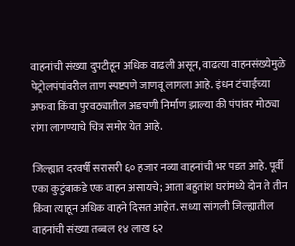वाहनांची संख्या दुपटीहून अधिक वाढली असून, वाढत्या वाहनसंख्येमुळे पेट्रोलपंपांवरील ताण स्पष्टपणे जाणवू लागला आहे. इंधन टंचाईच्या अफवा किंवा पुरवठ्यातील अडचणी निर्माण झाल्या की पंपांवर मोठ्या रांगा लागण्याचे चित्र समोर येत आहे.

जिल्ह्यात दरवर्षी सरासरी ६० हजार नव्या वाहनांची भर पडत आहे. पूर्वी एका कुटुंबाकडे एक वाहन असायचे; आता बहुतांश घरांमध्ये दोन ते तीन किंवा त्याहून अधिक वाहने दिसत आहेत. सध्या सांगली जिल्ह्यातील वाहनांची संख्या तब्बल १४ लाख ६२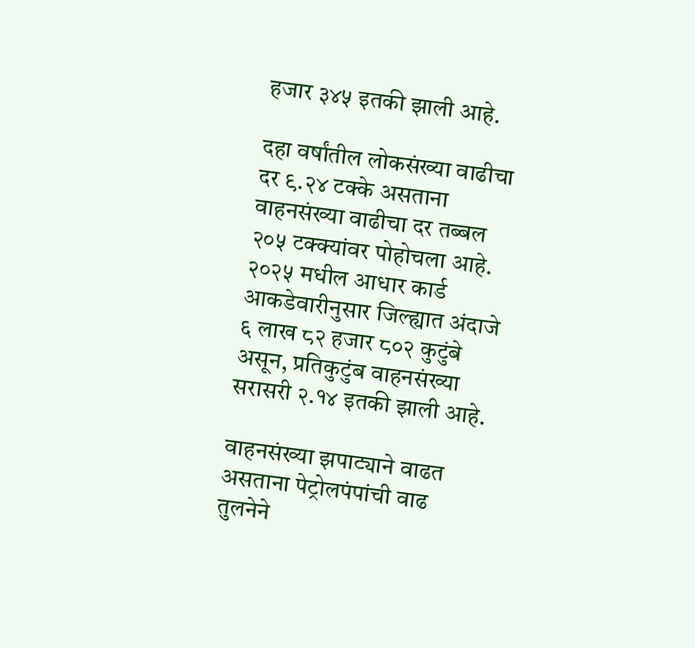हजार ३४५ इतकी झाली आहे.

दहा वर्षांतील लोकसंख्या वाढीचा दर ९.२४ टक्के असताना वाहनसंख्या वाढीचा दर तब्बल २०५ टक्क्यांवर पोहोचला आहे. २०२५ मधील आधार कार्ड आकडेवारीनुसार जिल्ह्यात अंदाजे ६ लाख ८२ हजार ८०२ कुटुंबे असून, प्रतिकुटुंब वाहनसंख्या सरासरी २.१४ इतकी झाली आहे.

वाहनसंख्या झपाट्याने वाढत असताना पेट्रोलपंपांची वाढ तुलनेने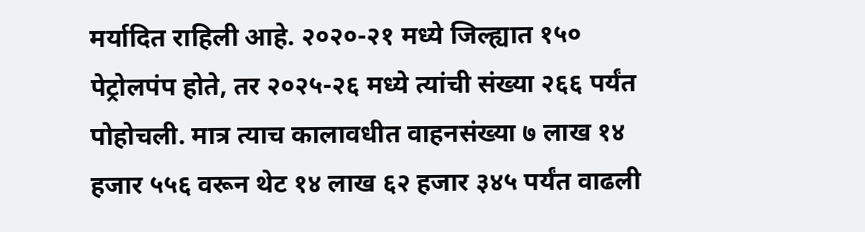मर्यादित राहिली आहे. २०२०-२१ मध्ये जिल्ह्यात १५० पेट्रोलपंप होते, तर २०२५-२६ मध्ये त्यांची संख्या २६६ पर्यंत पोहोचली. मात्र त्याच कालावधीत वाहनसंख्या ७ लाख १४ हजार ५५६ वरून थेट १४ लाख ६२ हजार ३४५ पर्यंत वाढली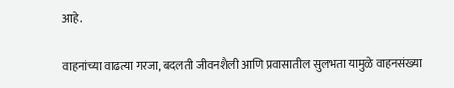आहे.

वाहनांच्या वाढत्या गरजा, बदलती जीवनशैली आणि प्रवासातील सुलभता यामुळे वाहनसंख्या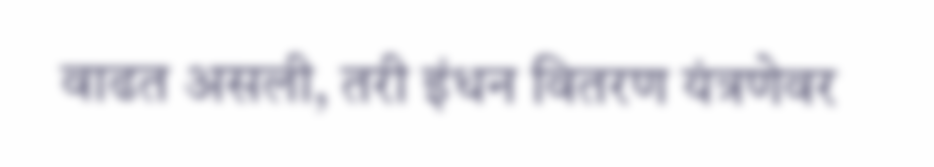वाढत असली, तरी इंधन वितरण यंत्रणेवर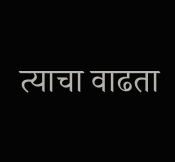त्याचा वाढता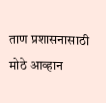ताण प्रशासनासाठी मोठे आव्हान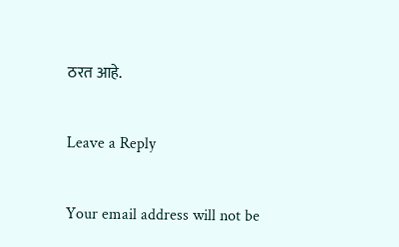ठरत आहे.

Leave a Reply

Your email address will not be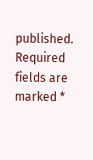published. Required fields are marked *